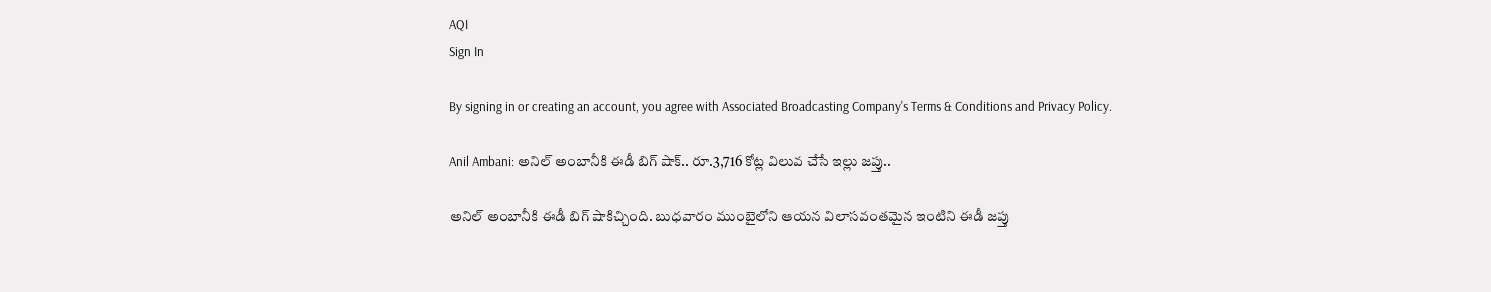AQI
Sign In

By signing in or creating an account, you agree with Associated Broadcasting Company's Terms & Conditions and Privacy Policy.

Anil Ambani: అనిల్ అంబానీకి ఈడీ బిగ్ షాక్.. రూ.3,716 కోట్ల విలువ చేసే ఇల్లు జప్తు..

అనిల్ అంబానీకి ఈడీ బిగ్ షాకిచ్చింది. బుధవారం ముంబైలోని ఆయన విలాసవంతమైన ఇంటిని ఈడీ జప్తు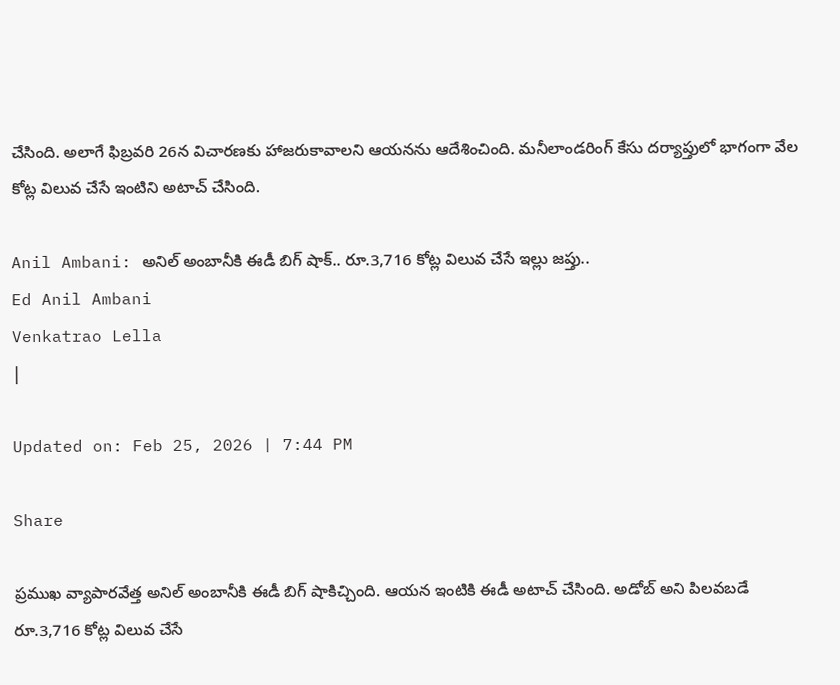చేసింది. అలాగే ఫిబ్రవరి 26న విచారణకు హాజరుకావాలని ఆయనను ఆదేశించింది. మనీలాండరింగ్ కేసు దర్యాప్తులో భాగంగా వేల కోట్ల విలువ చేసే ఇంటిని అటాచ్ చేసింది.

Anil Ambani: అనిల్ అంబానీకి ఈడీ బిగ్ షాక్.. రూ.3,716 కోట్ల విలువ చేసే ఇల్లు జప్తు..
Ed Anil Ambani
Venkatrao Lella
|

Updated on: Feb 25, 2026 | 7:44 PM

Share

ప్రముఖ వ్యాపారవేత్త అనిల్ అంబానీకి ఈడీ బిగ్ షాకిచ్చింది. ఆయన ఇంటికి ఈడీ అటాచ్ చేసింది. అడోబ్ అని పిలవబడే రూ.3,716 కోట్ల విలువ చేసే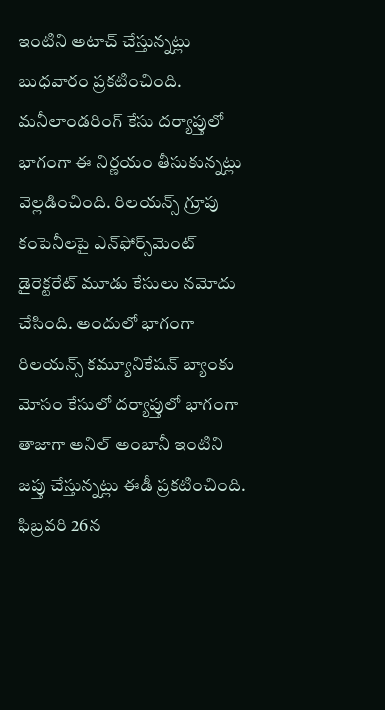ఇంటిని అటాచ్ చేస్తున్నట్లు బుధవారం ప్రకటించింది. మనీలాండరింగ్ కేసు దర్యాప్తులో భాగంగా ఈ నిర్ణయం తీసుకున్నట్లు వెల్లడించింది. రిలయన్స్ గ్రూపు కంపెనీలపై ఎన్‌ఫోర్స్‌మెంట్ డైరెక్టరేట్ మూడు కేసులు నమోదు చేసింది. అందులో భాగంగా రిలయన్స్ కమ్యూనికేషన్ బ్యాంకు మోసం కేసులో దర్యాప్తులో భాగంగా తాజాగా అనిల్ అంబానీ ఇంటిని జప్తు చేస్తున్నట్లు ఈడీ ప్రకటించింది. ఫిబ్రవరి 26న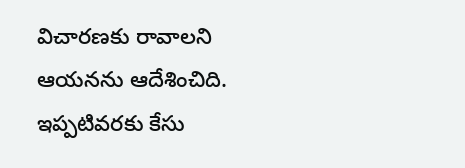విచారణకు రావాలని ఆయనను ఆదేశించిది. ఇప్పటివరకు కేసు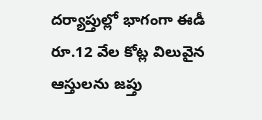దర్యాప్తుల్లో భాగంగా ఈడీ రూ.12 వేల కోట్ల విలువైన ఆస్తులను జప్తు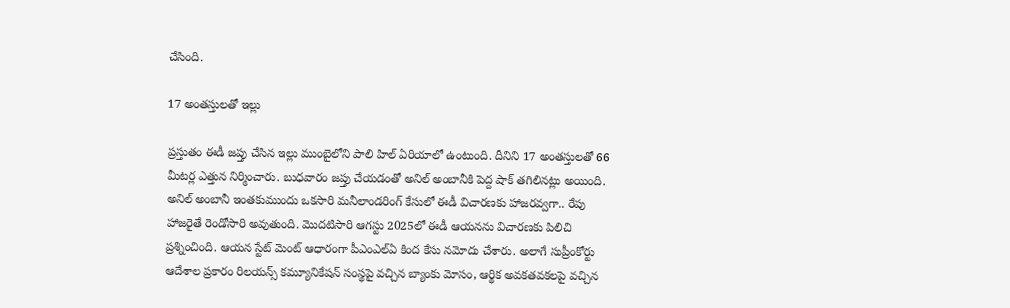చేసింది.

17 అంతస్తులతో ఇల్లు

ప్రస్తుతం ఈడీ జప్తు చేసిన ఇల్లు ముంబైలోని పాలి హిల్ ఏరియాలో ఉంటుంది. దీనిని 17 అంతస్తులతో 66 మీటర్ల ఎత్తున నిర్మించారు. బుధవారం జప్తు చేయడంతో అనిల్ అంబానీకి పెద్ద షాక్ తగిలినట్లు అయింది. అనిల్ అంబానీ ఇంతకుముందు ఒకసారి మనీలాండరింగ్ కేసులో ఈడీ విచారణకు హాజరవ్వగా.. రేపు హాజరైతే రెండోసారి అవుతుంది. మొదటిసారి ఆగస్టు 2025లో ఈడీ ఆయనను విచారణకు పిలిచి ప్రశ్నించింది. ఆయన స్టేట్ మెంట్ ఆధారంగా పీఎం‌ఎల్‌ఏ కింద కేసు నమోదు చేశారు. అలాగే సుప్రీంకోర్టు ఆదేశాల ప్రకారం రిలయన్స్ కమ్యూనికేషన్ సంస్థపై వచ్చిన బ్యాంకు మోసం, ఆర్థిక అవకతవకలపై వచ్చిన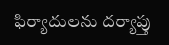ఫిర్యాదులను దర్యాప్తు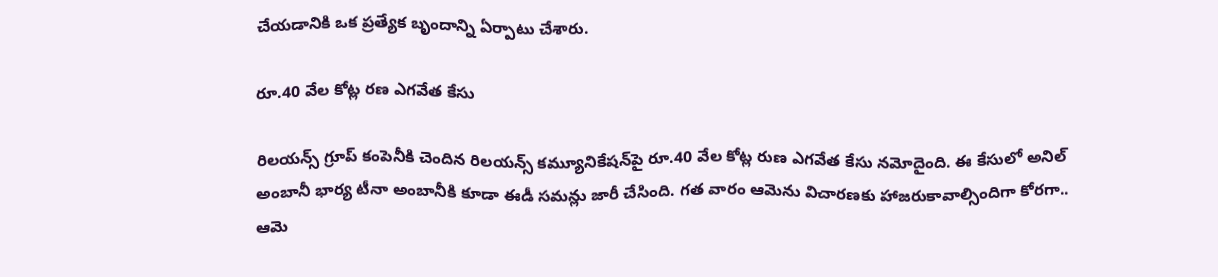చేయడానికి ఒక ప్రత్యేక బృందాన్ని ఏర్పాటు చేశారు.

రూ.40 వేల కోట్ల రణ ఎగవేత కేసు

రిలయన్స్ గ్రూప్ కంపెనీకి చెందిన రిలయన్స్ కమ్యూనికేషన్‌పై రూ.40 వేల కోట్ల రుణ ఎగవేత కేసు నమోదైంది. ఈ కేసులో అనిల్ అంబానీ భార్య టీనా అంబానీకి కూడా ఈడీ సమన్లు జారీ చేసింది. గత వారం ఆమెను విచారణకు హాజరుకావాల్సిందిగా కోరగా.. ఆమె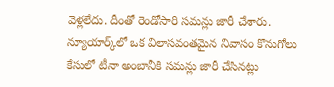వెళ్లలేదు. దీంతో రెండోసారి సమన్లు జారీ చేశారు. న్యూయార్క్‌లో ఒక విలాసవంతమైన నివాసం కొనుగోలు కేసులో టీనా అంబానీకి సమన్లు జారీ చేసినట్లు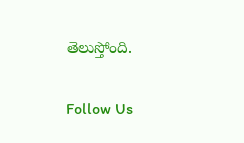తెలుస్తోంది.

Follow Us